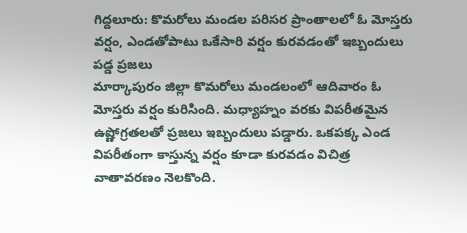గిద్దలూరు: కొమరోలు మండల పరిసర ప్రాంతాలలో ఓ మోస్తరు వర్షం, ఎండతోపాటు ఒకేసారి వర్షం కురవడంతో ఇబ్బందులు పడ్డ ప్రజలు
మార్కాపురం జిల్లా కొమరోలు మండలంలో ఆదివారం ఓ మోస్తరు వర్షం కురిసింది. మధ్యాహ్నం వరకు విపరీతమైన ఉష్ణోగ్రతలతో ప్రజలు ఇబ్బందులు పడ్డారు. ఒకపక్క ఎండ విపరీతంగా కాస్తున్న వర్షం కూడా కురవడం విచిత్ర వాతావరణం నెలకొంది.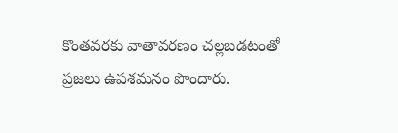కొంతవరకు వాతావరణం చల్లబడటంతో ప్రజలు ఉపశమనం పొందారు.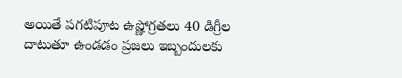అయితే పగటిపూట ఉష్ణోగ్రతలు 40 డిగ్రీల దాటుతూ ఉండడం ప్రజలు ఇబ్బందులకు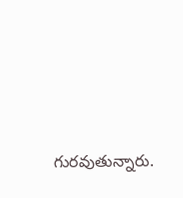గురవుతున్నారు.